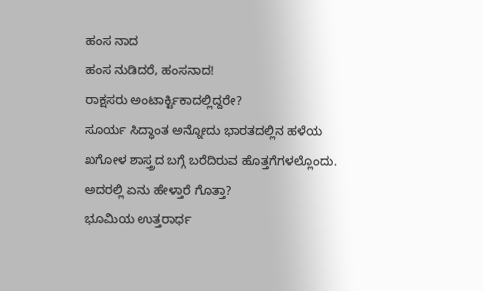ಹಂಸ ನಾದ
ಹಂಸ ನುಡಿದರೆ, ಹಂಸನಾದ!
ರಾಕ್ಷಸರು ಅಂಟಾರ್ಕ್ಟಿಕಾದಲ್ಲಿದ್ದರೇ?
ಸೂರ್ಯ ಸಿದ್ಧಾಂತ ಅನ್ನೋದು ಭಾರತದಲ್ಲಿನ ಹಳೆಯ ಖಗೋಳ ಶಾಸ್ತ್ರದ ಬಗ್ಗೆ ಬರೆದಿರುವ ಹೊತ್ತಗೆಗಳಲ್ಲೊಂದು.
ಅದರಲ್ಲಿ ಏನು ಹೇಳ್ತಾರೆ ಗೊತ್ತಾ?
ಭೂಮಿಯ ಉತ್ತರಾರ್ಧ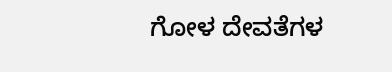ಗೋಳ ದೇವತೆಗಳ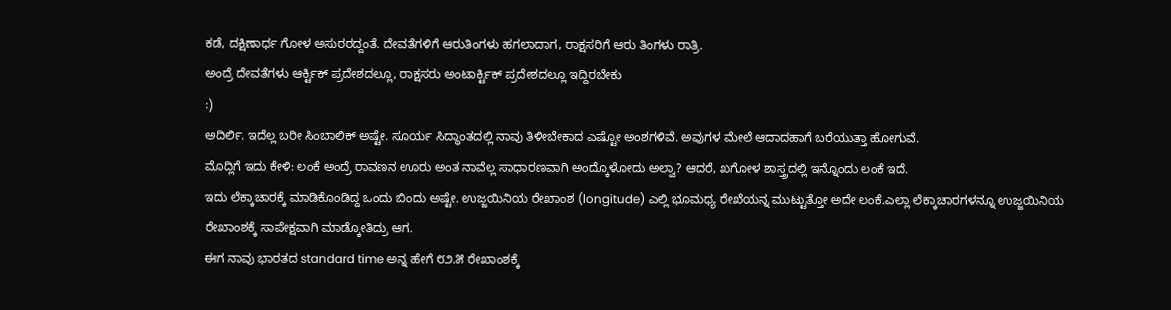ಕಡೆ, ದಕ್ಷಿಣಾರ್ಧ ಗೋಳ ಅಸುರರದ್ದಂತೆ. ದೇವತೆಗಳಿಗೆ ಆರುತಿಂಗಳು ಹಗಲಾದಾಗ, ರಾಕ್ಷಸರಿಗೆ ಆರು ತಿಂಗಳು ರಾತ್ರಿ.
ಅಂದ್ರೆ ದೇವತೆಗಳು ಆರ್ಕ್ಟಿಕ್ ಪ್ರದೇಶದಲ್ಲೂ, ರಾಕ್ಷಸರು ಅಂಟಾರ್ಕ್ಟಿಕ್ ಪ್ರದೇಶದಲ್ಲೂ ಇದ್ದಿರಬೇಕು
:)
ಅದಿರ್ಲಿ. ಇದೆಲ್ಲ ಬರೀ ಸಿಂಬಾಲಿಕ್ ಅಷ್ಟೇ. ಸೂರ್ಯ ಸಿದ್ಧಾಂತದಲ್ಲಿ ನಾವು ತಿಳೀಬೇಕಾದ ಎಷ್ಟೋ ಅಂಶಗಳಿವೆ. ಅವುಗಳ ಮೇಲೆ ಆದಾದಹಾಗೆ ಬರೆಯುತ್ತಾ ಹೋಗುವೆ.
ಮೊದ್ಲಿಗೆ ಇದು ಕೇಳಿ: ಲಂಕೆ ಅಂದ್ರೆ ರಾವಣನ ಊರು ಅಂತ ನಾವೆಲ್ಲ ಸಾಧಾರಣವಾಗಿ ಅಂದ್ಕೊಳೋದು ಅಲ್ವಾ? ಆದರೆ, ಖಗೋಳ ಶಾಸ್ತ್ರದಲ್ಲಿ ಇನ್ನೊಂದು ಲಂಕೆ ಇದೆ.
ಇದು ಲೆಕ್ಕಾಚಾರಕ್ಕೆ ಮಾಡಿಕೊಂಡಿದ್ದ ಒಂದು ಬಿಂದು ಅಷ್ಟೇ. ಉಜ್ಜಯಿನಿಯ ರೇಖಾಂಶ (longitude) ಎಲ್ಲಿ ಭೂಮಧ್ಯ ರೇಖೆಯನ್ನ ಮುಟ್ಟುತ್ತೋ ಅದೇ ಲಂಕೆ.ಎಲ್ಲಾ ಲೆಕ್ಕಾಚಾರಗಳನ್ನೂ ಉಜ್ಜಯಿನಿಯ ರೇಖಾಂಶಕ್ಕೆ ಸಾಪೇಕ್ಷವಾಗಿ ಮಾಡ್ಕೋತಿದ್ರು ಆಗ.
ಈಗ ನಾವು ಭಾರತದ standard time ಅನ್ನ ಹೇಗೆ ೮೨.೫ ರೇಖಾಂಶಕ್ಕೆ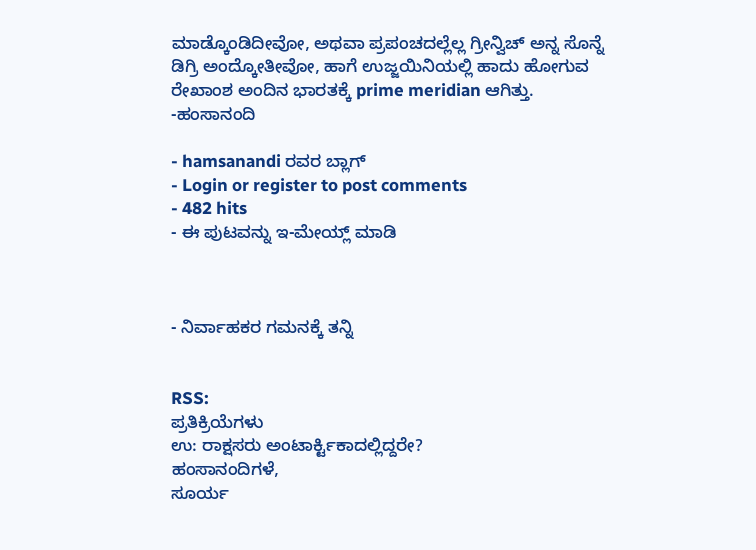ಮಾಡ್ಕೊಂಡಿದೀವೋ, ಅಥವಾ ಪ್ರಪಂಚದಲ್ಲೆಲ್ಲ ಗ್ರೀನ್ವಿಚ್ ಅನ್ನ ಸೊನ್ನೆ ಡಿಗ್ರಿ ಅಂದ್ಕೋತೀವೋ, ಹಾಗೆ ಉಜ್ಜಯಿನಿಯಲ್ಲಿ ಹಾದು ಹೋಗುವ ರೇಖಾಂಶ ಅಂದಿನ ಭಾರತಕ್ಕೆ prime meridian ಆಗಿತ್ತು.
-ಹಂಸಾನಂದಿ

- hamsanandi ರವರ ಬ್ಲಾಗ್
- Login or register to post comments
- 482 hits
- ಈ ಪುಟವನ್ನು ಇ-ಮೇಯ್ಲ್ ಮಾಡಿ



- ನಿರ್ವಾಹಕರ ಗಮನಕ್ಕೆ ತನ್ನಿ


RSS:
ಪ್ರತಿಕ್ರಿಯೆಗಳು
ಉ: ರಾಕ್ಷಸರು ಅಂಟಾರ್ಕ್ಟಿಕಾದಲ್ಲಿದ್ದರೇ?
ಹಂಸಾನಂದಿಗಳೆ,
ಸೂರ್ಯ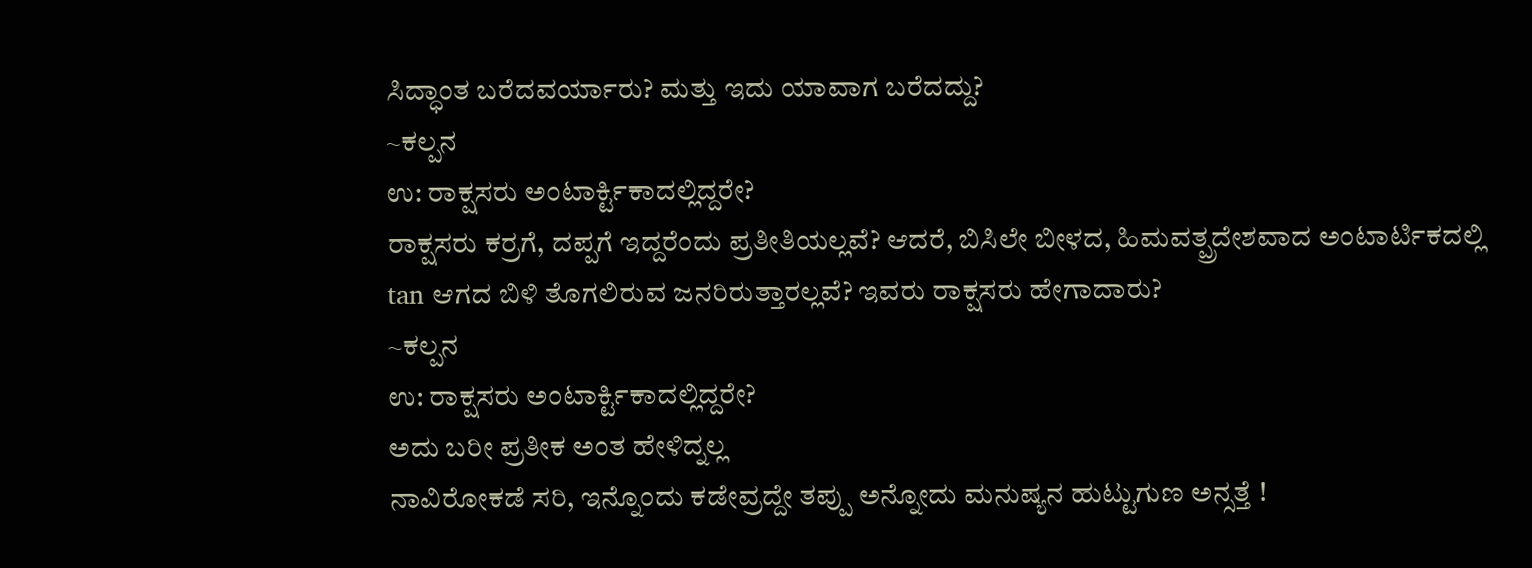ಸಿದ್ಧಾಂತ ಬರೆದವರ್ಯಾರು? ಮತ್ತು ಇದು ಯಾವಾಗ ಬರೆದದ್ದು?
~ಕಲ್ಪನ
ಉ: ರಾಕ್ಷಸರು ಅಂಟಾರ್ಕ್ಟಿಕಾದಲ್ಲಿದ್ದರೇ?
ರಾಕ್ಷಸರು ಕರ್ರಗೆ, ದಪ್ಪಗೆ ಇದ್ದರೆಂದು ಪ್ರತೀತಿಯಲ್ಲವೆ? ಆದರೆ, ಬಿಸಿಲೇ ಬೀಳದ, ಹಿಮವತ್ಪ್ರದೇಶವಾದ ಅಂಟಾರ್ಟಿಕದಲ್ಲಿ tan ಆಗದ ಬಿಳಿ ತೊಗಲಿರುವ ಜನರಿರುತ್ತಾರಲ್ಲವೆ? ಇವರು ರಾಕ್ಷಸರು ಹೇಗಾದಾರು?
~ಕಲ್ಪನ
ಉ: ರಾಕ್ಷಸರು ಅಂಟಾರ್ಕ್ಟಿಕಾದಲ್ಲಿದ್ದರೇ?
ಅದು ಬರೀ ಪ್ರತೀಕ ಅಂತ ಹೇಳಿದ್ನಲ್ಲ
ನಾವಿರೋಕಡೆ ಸರಿ, ಇನ್ನೊಂದು ಕಡೇವ್ರದ್ದೇ ತಪ್ಪು ಅನ್ನೋದು ಮನುಷ್ಯನ ಹುಟ್ಟುಗುಣ ಅನ್ಸತ್ತೆ !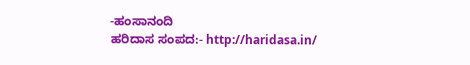-ಹಂಸಾನಂದಿ
ಹರಿದಾಸ ಸಂಪದ:- http://haridasa.in/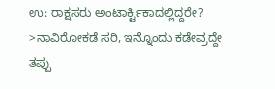ಉ: ರಾಕ್ಷಸರು ಅಂಟಾರ್ಕ್ಟಿಕಾದಲ್ಲಿದ್ದರೇ?
>ನಾವಿರೋಕಡೆ ಸರಿ, ಇನ್ನೊಂದು ಕಡೇವ್ರದ್ದೇ ತಪ್ಪು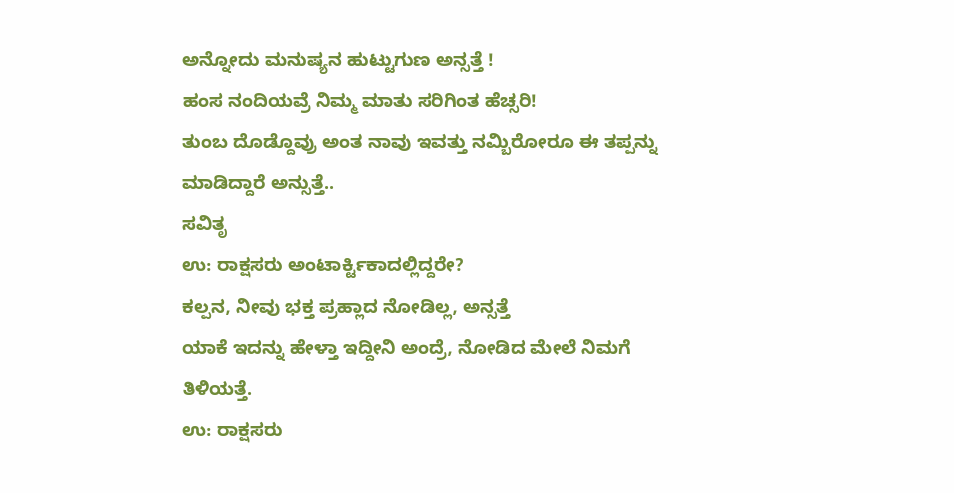ಅನ್ನೋದು ಮನುಷ್ಯನ ಹುಟ್ಟುಗುಣ ಅನ್ಸತ್ತೆ !
ಹಂಸ ನಂದಿಯವ್ರೆ ನಿಮ್ಮ ಮಾತು ಸರಿಗಿಂತ ಹೆಚ್ಸರಿ!
ತುಂಬ ದೊಡ್ದೊವ್ರು ಅಂತ ನಾವು ಇವತ್ತು ನಮ್ಬಿರೋರೂ ಈ ತಪ್ಪನ್ನು ಮಾಡಿದ್ದಾರೆ ಅನ್ಸುತ್ತೆ..
ಸವಿತೃ
ಉ: ರಾಕ್ಷಸರು ಅಂಟಾರ್ಕ್ಟಿಕಾದಲ್ಲಿದ್ದರೇ?
ಕಲ್ಪನ, ನೀವು ಭಕ್ತ ಪ್ರಹ್ಲಾದ ನೋಡಿಲ್ಲ, ಅನ್ಸತ್ತೆ
ಯಾಕೆ ಇದನ್ನು ಹೇಳ್ತಾ ಇದ್ದೀನಿ ಅಂದ್ರೆ, ನೋಡಿದ ಮೇಲೆ ನಿಮಗೆ ತಿಳಿಯತ್ತೆ.
ಉ: ರಾಕ್ಷಸರು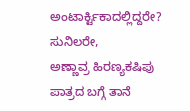ಅಂಟಾರ್ಕ್ಟಿಕಾದಲ್ಲಿದ್ದರೇ?
ಸುನಿಲರೇ,
ಅಣ್ಣಾವ್ರ ಹಿರಣ್ಯಕಷಿಪು ಪಾತ್ರದ ಬಗ್ಗೆ ತಾನೆ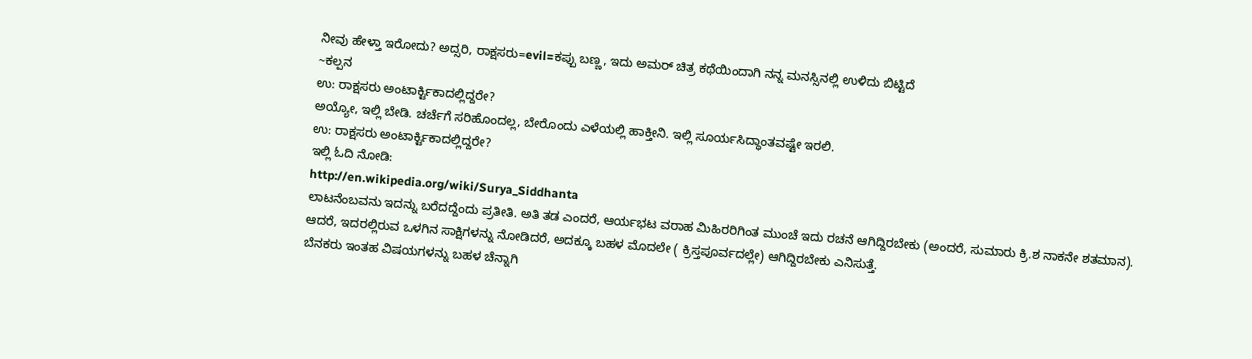ನೀವು ಹೇಳ್ತಾ ಇರೋದು? ಅದ್ಸರಿ, ರಾಕ್ಷಸರು=evil=ಕಪ್ಪು ಬಣ್ಣ, ಇದು ಅಮರ್ ಚಿತ್ರ ಕಥೆಯಿಂದಾಗಿ ನನ್ನ ಮನಸ್ಸಿನಲ್ಲಿ ಉಳಿದು ಬಿಟ್ಟಿದೆ
~ಕಲ್ಪನ
ಉ: ರಾಕ್ಷಸರು ಅಂಟಾರ್ಕ್ಟಿಕಾದಲ್ಲಿದ್ದರೇ?
ಅಯ್ಯೋ, ಇಲ್ಲಿ ಬೇಡಿ. ಚರ್ಚೆಗೆ ಸರಿಹೊಂದಲ್ಲ, ಬೇರೊಂದು ಎಳೆಯಲ್ಲಿ ಹಾಕ್ತೀನಿ. ಇಲ್ಲಿ ಸೂರ್ಯಸಿದ್ಧಾಂತವಷ್ಟೇ ಇರಲಿ.
ಉ: ರಾಕ್ಷಸರು ಅಂಟಾರ್ಕ್ಟಿಕಾದಲ್ಲಿದ್ದರೇ?
ಇಲ್ಲಿ ಓದಿ ನೋಡಿ:
http://en.wikipedia.org/wiki/Surya_Siddhanta
ಲಾಟನೆಂಬವನು ಇದನ್ನು ಬರೆದದ್ದೆಂದು ಪ್ರತೀತಿ. ಅತಿ ತಡ ಎಂದರೆ, ಆರ್ಯಭಟ ವರಾಹ ಮಿಹಿರರಿಗಿಂತ ಮುಂಚೆ ಇದು ರಚನೆ ಆಗಿದ್ದಿರಬೇಕು (ಅಂದರೆ, ಸುಮಾರು ಕ್ರಿ.ಶ ನಾಕನೇ ಶತಮಾನ). ಆದರೆ, ಇದರಲ್ಲಿರುವ ಒಳಗಿನ ಸಾಕ್ಷಿಗಳನ್ನು ನೋಡಿದರೆ, ಅದಕ್ಕೂ ಬಹಳ ಮೊದಲೇ ( ಕ್ರಿಸ್ತಪೂರ್ವದಲ್ಲೇ) ಆಗಿದ್ದಿರಬೇಕು ಎನಿಸುತ್ತೆ.
ಬೆನಕರು ಇಂತಹ ವಿಷಯಗಳನ್ನು ಬಹಳ ಚೆನ್ನಾಗಿ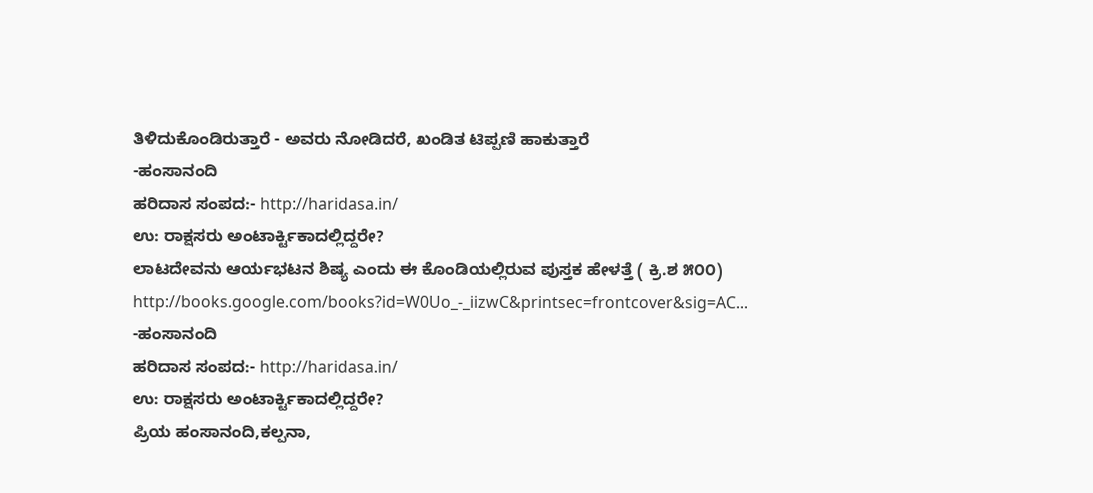ತಿಳಿದುಕೊಂಡಿರುತ್ತಾರೆ - ಅವರು ನೋಡಿದರೆ, ಖಂಡಿತ ಟಿಪ್ಪಣಿ ಹಾಕುತ್ತಾರೆ
-ಹಂಸಾನಂದಿ
ಹರಿದಾಸ ಸಂಪದ:- http://haridasa.in/
ಉ: ರಾಕ್ಷಸರು ಅಂಟಾರ್ಕ್ಟಿಕಾದಲ್ಲಿದ್ದರೇ?
ಲಾಟದೇವನು ಆರ್ಯಭಟನ ಶಿಷ್ಯ ಎಂದು ಈ ಕೊಂಡಿಯಲ್ಲಿರುವ ಪುಸ್ತಕ ಹೇಳತ್ತೆ ( ಕ್ರಿ.ಶ ೫೦೦)
http://books.google.com/books?id=W0Uo_-_iizwC&printsec=frontcover&sig=AC...
-ಹಂಸಾನಂದಿ
ಹರಿದಾಸ ಸಂಪದ:- http://haridasa.in/
ಉ: ರಾಕ್ಷಸರು ಅಂಟಾರ್ಕ್ಟಿಕಾದಲ್ಲಿದ್ದರೇ?
ಪ್ರಿಯ ಹಂಸಾನಂದಿ,ಕಲ್ಪನಾ,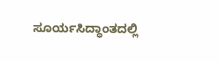ಸೂರ್ಯಸಿದ್ಧಾಂತದಲ್ಲಿ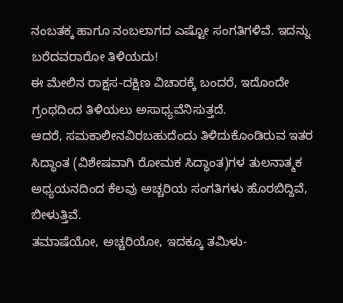ನಂಬತಕ್ಕ ಹಾಗೂ ನಂಬಲಾಗದ ಎಷ್ಟೋ ಸಂಗತಿಗಳಿವೆ. ಇದನ್ನು ಬರೆದವರಾರೋ ತಿಳಿಯದು!
ಈ ಮೇಲಿನ ರಾಕ್ಷಸ-ದಕ್ಷಿಣ ವಿಚಾರಕ್ಕೆ ಬಂದರೆ, ಇದೊಂದೇ ಗ್ರಂಥದಿಂದ ತಿಳಿಯಲು ಅಸಾಧ್ಯವೆನಿಸುತ್ತದೆ.
ಆದರೆ, ಸಮಕಾಲೀನವಿರಬಹುದೆಂದು ತಿಳಿದುಕೊಂಡಿರುವ ಇತರ ಸಿದ್ಧಾಂತ (ವಿಶೇಷವಾಗಿ ರೋಮಕ ಸಿದ್ಧಾಂತ)ಗಳ ತುಲನಾತ್ಮಕ ಅಧ್ಯಯನದಿಂದ ಕೆಲವು ಅಚ್ಚರಿಯ ಸಂಗತಿಗಳು ಹೊರಬಿದ್ದಿವೆ, ಬೀಳುತ್ತಿವೆ.
ತಮಾಷೆಯೋ, ಅಚ್ಚರಿಯೋ, ಇದಕ್ಕೂ ತಮಿಳು-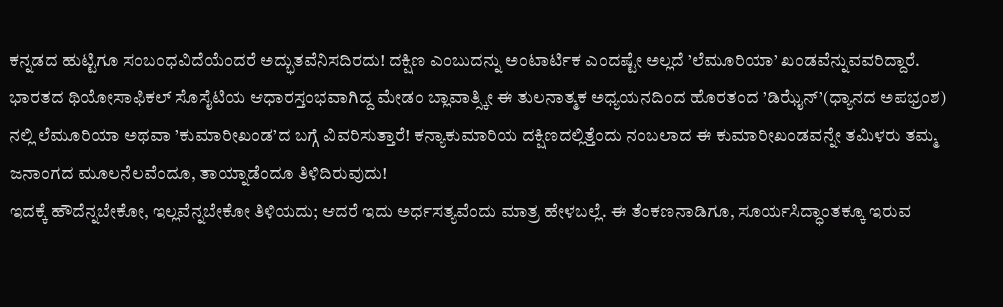ಕನ್ನಡದ ಹುಟ್ಟಿಗೂ ಸಂಬಂಧವಿದೆಯೆಂದರೆ ಅದ್ಭುತವೆನಿಸದಿರದು! ದಕ್ಷಿಣ ಎಂಬುದನ್ನು ಅಂಟಾರ್ಟಿಕ ಎಂದಷ್ಟೇ ಅಲ್ಲದೆ ’ಲೆಮೂರಿಯಾ’ ಖಂಡವೆನ್ನುವವರಿದ್ದಾರೆ.
ಭಾರತದ ಥಿಯೋಸಾಫಿಕಲ್ ಸೊಸೈಟಿಯ ಆಧಾರಸ್ತಂಭವಾಗಿದ್ದ ಮೇಡಂ ಬ್ಲಾವಾತ್ಸ್ಕೀ ಈ ತುಲನಾತ್ಮಕ ಅಧ್ಯಯನದಿಂದ ಹೊರತಂದ ’ಡಿಝೈನ್’(ಧ್ಯಾನದ ಅಪಭ್ರಂಶ) ನಲ್ಲಿ ಲೆಮೂರಿಯಾ ಅಥವಾ ’ಕುಮಾರೀಖಂಡ’ದ ಬಗ್ಗೆ ವಿವರಿಸುತ್ತಾರೆ! ಕನ್ಯಾಕುಮಾರಿಯ ದಕ್ಷಿಣದಲ್ಲಿತ್ತೆಂದು ನಂಬಲಾದ ಈ ಕುಮಾರೀಖಂಡವನ್ನೇ ತಮಿಳರು ತಮ್ಮ ಜನಾಂಗದ ಮೂಲನೆಲವೆಂದೂ, ತಾಯ್ನಾಡೆಂದೂ ತಿಳಿದಿರುವುದು!
ಇದಕ್ಕೆ ಹೌದೆನ್ನಬೇಕೋ, ಇಲ್ಲವೆನ್ನಬೇಕೋ ತಿಳಿಯದು; ಆದರೆ ಇದು ಅರ್ಧಸತ್ಯವೆಂದು ಮಾತ್ರ ಹೇಳಬಲ್ಲೆ. ಈ ತೆಂಕಣನಾಡಿಗೂ, ಸೂರ್ಯಸಿದ್ಧಾಂತಕ್ಕೂ ಇರುವ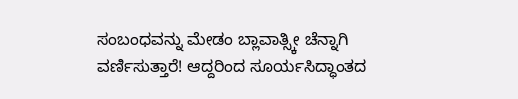ಸಂಬಂಧವನ್ನು ಮೇಡಂ ಬ್ಲಾವಾತ್ಸ್ಕೀ ಚೆನ್ನಾಗಿ ವರ್ಣಿಸುತ್ತಾರೆ! ಆದ್ದರಿಂದ ಸೂರ್ಯಸಿದ್ಧಾಂತದ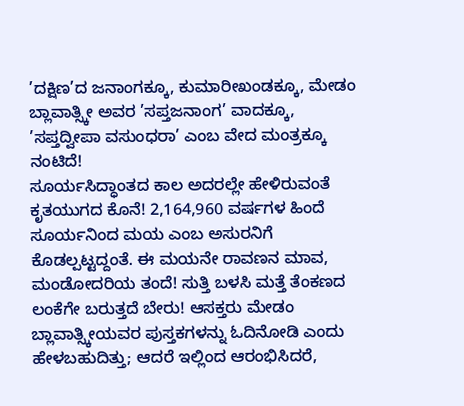’ದಕ್ಷಿಣ’ದ ಜನಾಂಗಕ್ಕೂ, ಕುಮಾರೀಖಂಡಕ್ಕೂ, ಮೇಡಂ ಬ್ಲಾವಾತ್ಸ್ಕೀ ಅವರ ’ಸಪ್ತಜನಾಂಗ’ ವಾದಕ್ಕೂ, ’ಸಪ್ತದ್ವೀಪಾ ವಸುಂಧರಾ’ ಎಂಬ ವೇದ ಮಂತ್ರಕ್ಕೂ ನಂಟಿದೆ!
ಸೂರ್ಯಸಿದ್ಧಾಂತದ ಕಾಲ ಅದರಲ್ಲೇ ಹೇಳಿರುವಂತೆ ಕೃತಯುಗದ ಕೊನೆ! 2,164,960 ವರ್ಷಗಳ ಹಿಂದೆ ಸೂರ್ಯನಿಂದ ಮಯ ಎಂಬ ಅಸುರನಿಗೆ ಕೊಡಲ್ಪಟ್ಟದ್ದಂತೆ. ಈ ಮಯನೇ ರಾವಣನ ಮಾವ, ಮಂಡೋದರಿಯ ತಂದೆ! ಸುತ್ತಿ ಬಳಸಿ ಮತ್ತೆ ತೆಂಕಣದ ಲಂಕೆಗೇ ಬರುತ್ತದೆ ಬೇರು! ಆಸಕ್ತರು ಮೇಡಂ ಬ್ಲಾವಾತ್ಸ್ಕೀಯವರ ಪುಸ್ತಕಗಳನ್ನು ಓದಿನೋಡಿ ಎಂದು ಹೇಳಬಹುದಿತ್ತು; ಆದರೆ ಇಲ್ಲಿಂದ ಆರಂಭಿಸಿದರೆ,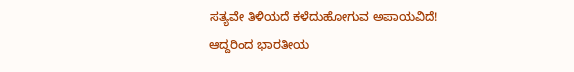ಸತ್ಯವೇ ತಿಳಿಯದೆ ಕಳೆದುಹೋಗುವ ಅಪಾಯವಿದೆ! ಆದ್ದರಿಂದ ಭಾರತೀಯ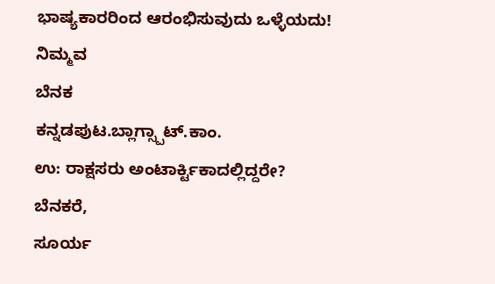ಭಾಷ್ಯಕಾರರಿಂದ ಆರಂಭಿಸುವುದು ಒಳ್ಳೆಯದು!
ನಿಮ್ಮವ
ಬೆನಕ
ಕನ್ನಡಪುಟ.ಬ್ಲಾಗ್ಸ್ಪಾಟ್.ಕಾಂ.
ಉ: ರಾಕ್ಷಸರು ಅಂಟಾರ್ಕ್ಟಿಕಾದಲ್ಲಿದ್ದರೇ?
ಬೆನಕರೆ,
ಸೂರ್ಯ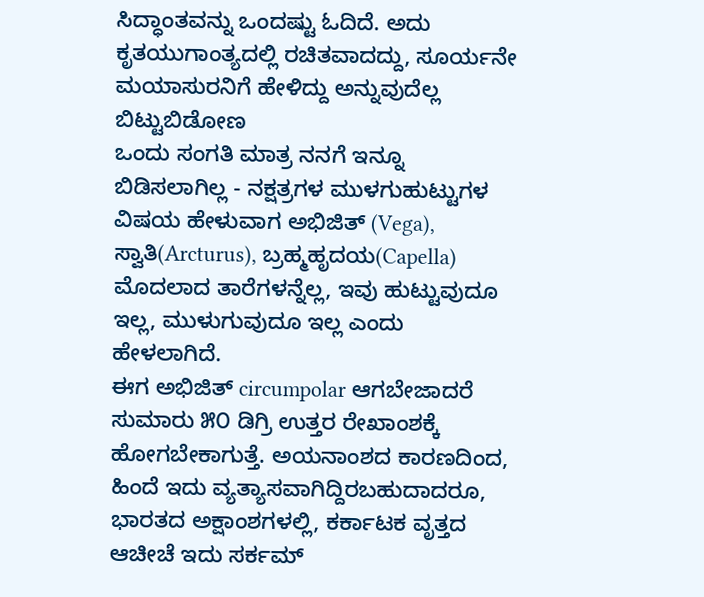ಸಿದ್ಧಾಂತವನ್ನು ಒಂದಷ್ಟು ಓದಿದೆ. ಅದು ಕೃತಯುಗಾಂತ್ಯದಲ್ಲಿ ರಚಿತವಾದದ್ದು, ಸೂರ್ಯನೇ ಮಯಾಸುರನಿಗೆ ಹೇಳಿದ್ದು ಅನ್ನುವುದೆಲ್ಲ ಬಿಟ್ಟುಬಿಡೋಣ
ಒಂದು ಸಂಗತಿ ಮಾತ್ರ ನನಗೆ ಇನ್ನೂ ಬಿಡಿಸಲಾಗಿಲ್ಲ - ನಕ್ಷತ್ರಗಳ ಮುಳಗುಹುಟ್ಟುಗಳ ವಿಷಯ ಹೇಳುವಾಗ ಅಭಿಜಿತ್ (Vega), ಸ್ವಾತಿ(Arcturus), ಬ್ರಹ್ಮಹೃದಯ(Capella) ಮೊದಲಾದ ತಾರೆಗಳನ್ನೆಲ್ಲ, ಇವು ಹುಟ್ಟುವುದೂ ಇಲ್ಲ, ಮುಳುಗುವುದೂ ಇಲ್ಲ ಎಂದು ಹೇಳಲಾಗಿದೆ.
ಈಗ ಅಭಿಜಿತ್ circumpolar ಆಗಬೇಜಾದರೆ ಸುಮಾರು ೫೦ ಡಿಗ್ರಿ ಉತ್ತರ ರೇಖಾಂಶಕ್ಕೆ ಹೋಗಬೇಕಾಗುತ್ತೆ. ಅಯನಾಂಶದ ಕಾರಣದಿಂದ, ಹಿಂದೆ ಇದು ವ್ಯತ್ಯಾಸವಾಗಿದ್ದಿರಬಹುದಾದರೂ, ಭಾರತದ ಅಕ್ಷಾಂಶಗಳಲ್ಲಿ, ಕರ್ಕಾಟಕ ವೃತ್ತದ ಆಚೀಚೆ ಇದು ಸರ್ಕಮ್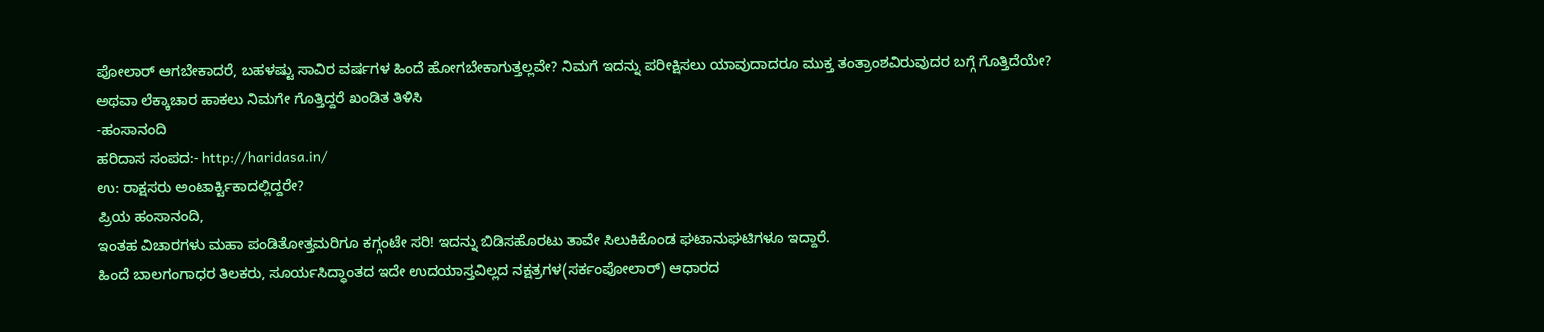ಪೋಲಾರ್ ಆಗಬೇಕಾದರೆ, ಬಹಳಷ್ಟು ಸಾವಿರ ವರ್ಷಗಳ ಹಿಂದೆ ಹೋಗಬೇಕಾಗುತ್ತಲ್ಲವೇ? ನಿಮಗೆ ಇದನ್ನು ಪರೀಕ್ಷಿಸಲು ಯಾವುದಾದರೂ ಮುಕ್ತ ತಂತ್ರಾಂಶವಿರುವುದರ ಬಗ್ಗೆ ಗೊತ್ತಿದೆಯೇ? ಅಥವಾ ಲೆಕ್ಕಾಚಾರ ಹಾಕಲು ನಿಮಗೇ ಗೊತ್ತಿದ್ದರೆ ಖಂಡಿತ ತಿಳಿಸಿ
-ಹಂಸಾನಂದಿ
ಹರಿದಾಸ ಸಂಪದ:- http://haridasa.in/
ಉ: ರಾಕ್ಷಸರು ಅಂಟಾರ್ಕ್ಟಿಕಾದಲ್ಲಿದ್ದರೇ?
ಪ್ರಿಯ ಹಂಸಾನಂದಿ,
ಇಂತಹ ವಿಚಾರಗಳು ಮಹಾ ಪಂಡಿತೋತ್ತಮರಿಗೂ ಕಗ್ಗಂಟೇ ಸರಿ! ಇದನ್ನು ಬಿಡಿಸಹೊರಟು ತಾವೇ ಸಿಲುಕಿಕೊಂಡ ಘಟಾನುಘಟಿಗಳೂ ಇದ್ದಾರೆ.
ಹಿಂದೆ ಬಾಲಗಂಗಾಧರ ತಿಲಕರು, ಸೂರ್ಯಸಿದ್ಧಾಂತದ ಇದೇ ಉದಯಾಸ್ತವಿಲ್ಲದ ನಕ್ಷತ್ರಗಳ(ಸರ್ಕಂಪೋಲಾರ್) ಆಧಾರದ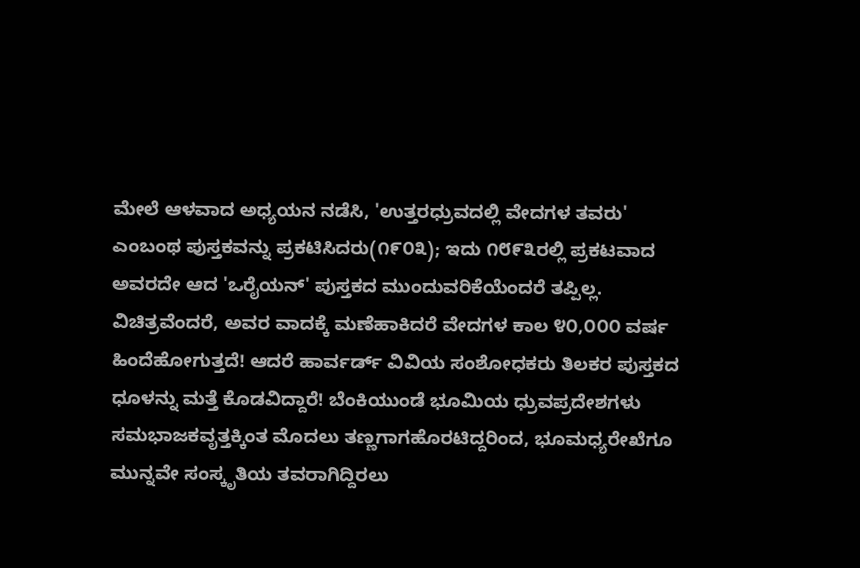ಮೇಲೆ ಆಳವಾದ ಅಧ್ಯಯನ ನಡೆಸಿ, 'ಉತ್ತರಧ್ರುವದಲ್ಲಿ ವೇದಗಳ ತವರು' ಎಂಬಂಥ ಪುಸ್ತಕವನ್ನು ಪ್ರಕಟಿಸಿದರು(೧೯೦೩); ಇದು ೧೮೯೩ರಲ್ಲಿ ಪ್ರಕಟವಾದ ಅವರದೇ ಆದ 'ಒರೈಯನ್' ಪುಸ್ತಕದ ಮುಂದುವರಿಕೆಯೆಂದರೆ ತಪ್ಪಿಲ್ಲ. ವಿಚಿತ್ರವೆಂದರೆ, ಅವರ ವಾದಕ್ಕೆ ಮಣೆಹಾಕಿದರೆ ವೇದಗಳ ಕಾಲ ೪೦,೦೦೦ ವರ್ಷ ಹಿಂದೆಹೋಗುತ್ತದೆ! ಆದರೆ ಹಾರ್ವರ್ಡ್ ವಿವಿಯ ಸಂಶೋಧಕರು ತಿಲಕರ ಪುಸ್ತಕದ ಧೂಳನ್ನು ಮತ್ತೆ ಕೊಡವಿದ್ದಾರೆ! ಬೆಂಕಿಯುಂಡೆ ಭೂಮಿಯ ಧ್ರುವಪ್ರದೇಶಗಳು ಸಮಭಾಜಕವೃತ್ತಕ್ಕಿಂತ ಮೊದಲು ತಣ್ಣಗಾಗಹೊರಟಿದ್ದರಿಂದ, ಭೂಮಧ್ಯರೇಖೆಗೂ ಮುನ್ನವೇ ಸಂಸ್ಕೃತಿಯ ತವರಾಗಿದ್ದಿರಲು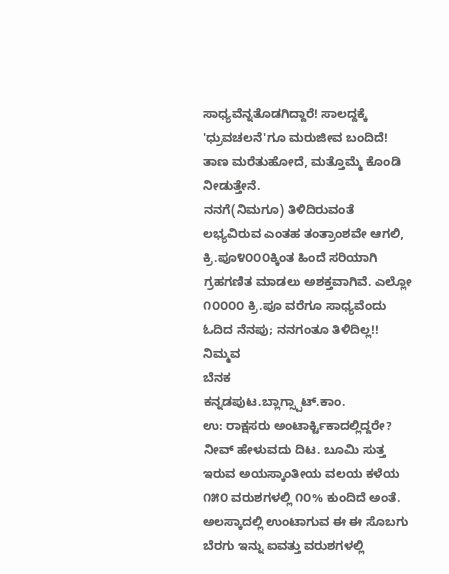ಸಾಧ್ಯವೆನ್ನತೊಡಗಿದ್ದಾರೆ! ಸಾಲದ್ದಕ್ಕೆ 'ಧ್ರುವಚಲನೆ'ಗೂ ಮರುಜೀವ ಬಂದಿದೆ! ತಾಣ ಮರೆತುಹೋದೆ, ಮತ್ತೊಮ್ಮೆ ಕೊಂಡಿ ನೀಡುತ್ತೇನೆ.
ನನಗೆ(ನಿಮಗೂ) ತಿಳಿದಿರುವಂತೆ ಲಭ್ಯವಿರುವ ಎಂತಹ ತಂತ್ರಾಂಶವೇ ಆಗಲಿ, ಕ್ರಿ.ಪೂ೪೦೦೦ಕ್ಕಿಂತ ಹಿಂದೆ ಸರಿಯಾಗಿ ಗ್ರಹಗಣಿತ ಮಾಡಲು ಅಶಕ್ತವಾಗಿವೆ. ಎಲ್ಲೋ ೧೦೦೦೦ ಕ್ರಿ.ಪೂ ವರೆಗೂ ಸಾಧ್ಯವೆಂದು ಓದಿದ ನೆನಪು; ನನಗಂತೂ ತಿಳಿದಿಲ್ಲ!!
ನಿಮ್ಮವ
ಬೆನಕ
ಕನ್ನಡಪುಟ.ಬ್ಲಾಗ್ಸ್ಪಾಟ್.ಕಾಂ.
ಉ: ರಾಕ್ಷಸರು ಅಂಟಾರ್ಕ್ಟಿಕಾದಲ್ಲಿದ್ದರೇ?
ನೀವ್ ಹೇಳುವದು ದಿಟ. ಬೂಮಿ ಸುತ್ತ ಇರುವ ಅಯಸ್ಕಾಂತೀಯ ವಲಯ ಕಳೆಯ ೧೫೦ ವರುಶಗಳಲ್ಲಿ ೧೦% ಕುಂದಿದೆ ಅಂತೆ. ಅಲಸ್ಕಾದಲ್ಲಿ ಉಂಟಾಗುವ ಈ ಈ ಸೊಬಗು ಬೆರಗು ಇನ್ನು ಐವತ್ತು ವರುಶಗಳಲ್ಲಿ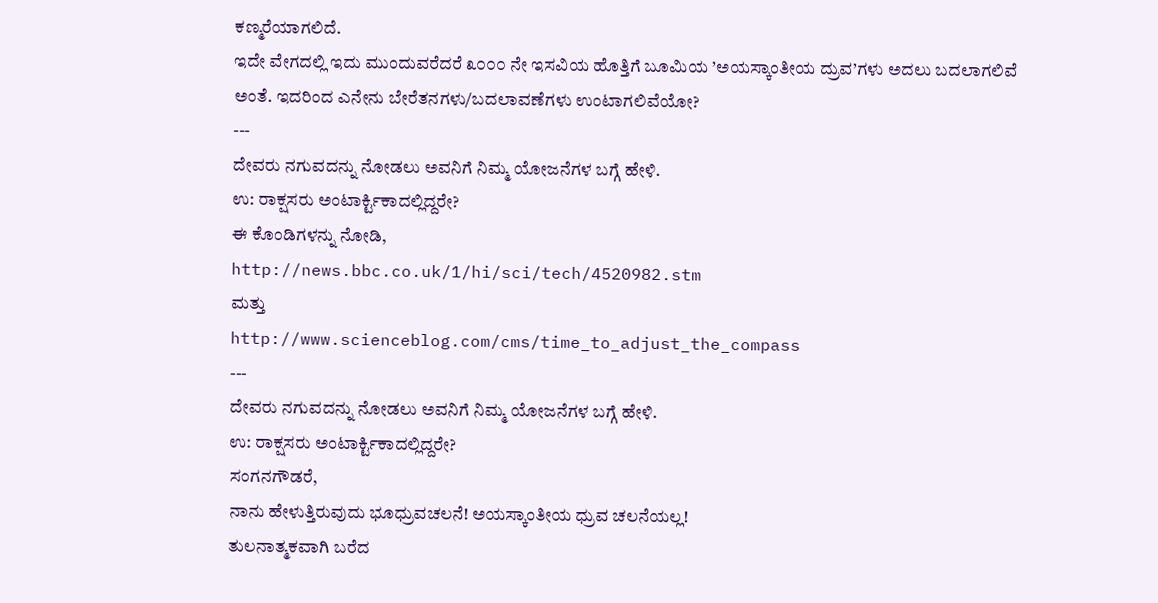ಕಣ್ಮರೆಯಾಗಲಿದೆ.
ಇದೇ ವೇಗದಲ್ಲಿ ಇದು ಮುಂದುವರೆದರೆ ೩೦೦೦ ನೇ ಇಸವಿಯ ಹೊತ್ತಿಗೆ ಬೂಮಿಯ ’ಅಯಸ್ಕಾಂತೀಯ ದ್ರುವ’ಗಳು ಅದಲು ಬದಲಾಗಲಿವೆ ಅಂತೆ. ಇದರಿಂದ ಎನೇನು ಬೇರೆತನಗಳು/ಬದಲಾವಣೆಗಳು ಉಂಟಾಗಲಿವೆಯೋ?
---
ದೇವರು ನಗುವದನ್ನು ನೋಡಲು ಅವನಿಗೆ ನಿಮ್ಮ ಯೋಜನೆಗಳ ಬಗ್ಗೆ ಹೇಳಿ.
ಉ: ರಾಕ್ಷಸರು ಅಂಟಾರ್ಕ್ಟಿಕಾದಲ್ಲಿದ್ದರೇ?
ಈ ಕೊಂಡಿಗಳನ್ನು ನೋಡಿ,
http://news.bbc.co.uk/1/hi/sci/tech/4520982.stm
ಮತ್ತು
http://www.scienceblog.com/cms/time_to_adjust_the_compass
---
ದೇವರು ನಗುವದನ್ನು ನೋಡಲು ಅವನಿಗೆ ನಿಮ್ಮ ಯೋಜನೆಗಳ ಬಗ್ಗೆ ಹೇಳಿ.
ಉ: ರಾಕ್ಷಸರು ಅಂಟಾರ್ಕ್ಟಿಕಾದಲ್ಲಿದ್ದರೇ?
ಸಂಗನಗೌಡರೆ,
ನಾನು ಹೇಳುತ್ತಿರುವುದು ಭೂಧ್ರುವಚಲನೆ! ಅಯಸ್ಕಾಂತೀಯ ಧ್ರುವ ಚಲನೆಯಲ್ಲ!
ತುಲನಾತ್ಮಕವಾಗಿ ಬರೆದ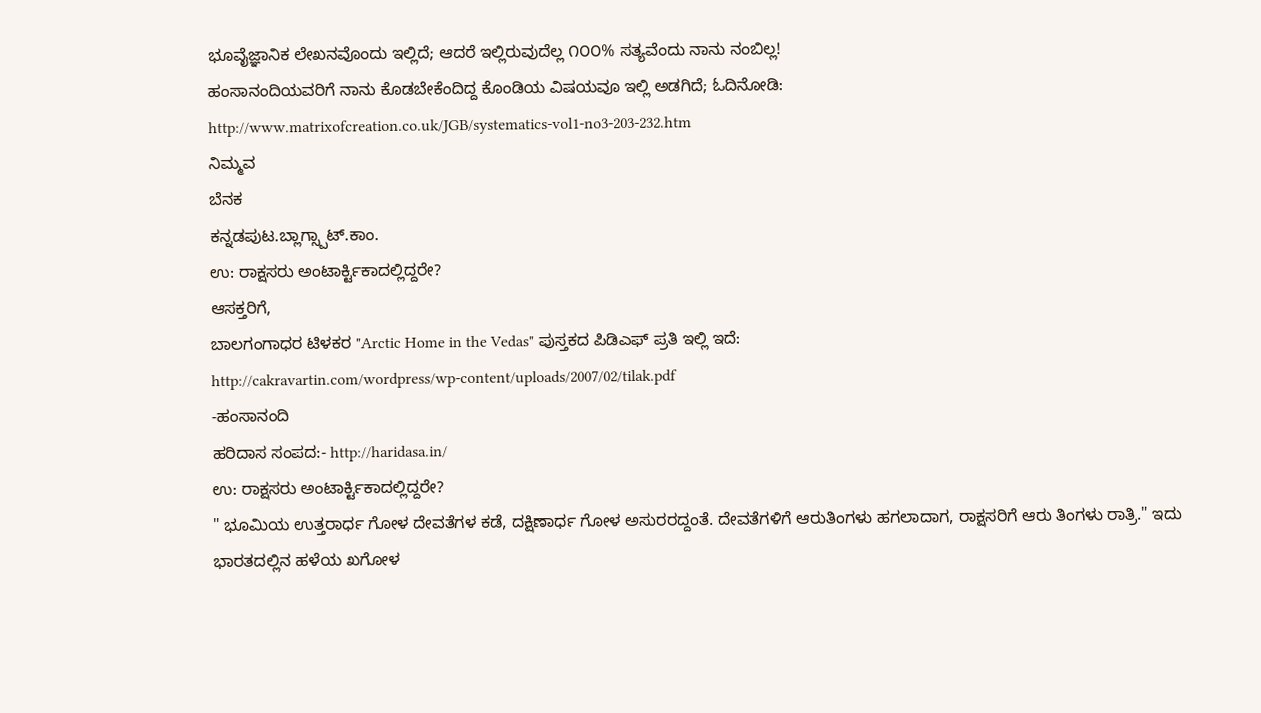ಭೂವೈಜ್ಞಾನಿಕ ಲೇಖನವೊಂದು ಇಲ್ಲಿದೆ; ಆದರೆ ಇಲ್ಲಿರುವುದೆಲ್ಲ ೧೦೦% ಸತ್ಯವೆಂದು ನಾನು ನಂಬಿಲ್ಲ!
ಹಂಸಾನಂದಿಯವರಿಗೆ ನಾನು ಕೊಡಬೇಕೆಂದಿದ್ದ ಕೊಂಡಿಯ ವಿಷಯವೂ ಇಲ್ಲಿ ಅಡಗಿದೆ; ಓದಿನೋಡಿ:
http://www.matrixofcreation.co.uk/JGB/systematics-vol1-no3-203-232.htm
ನಿಮ್ಮವ
ಬೆನಕ
ಕನ್ನಡಪುಟ.ಬ್ಲಾಗ್ಸ್ಪಾಟ್.ಕಾಂ.
ಉ: ರಾಕ್ಷಸರು ಅಂಟಾರ್ಕ್ಟಿಕಾದಲ್ಲಿದ್ದರೇ?
ಆಸಕ್ತರಿಗೆ,
ಬಾಲಗಂಗಾಧರ ಟಿಳಕರ "Arctic Home in the Vedas" ಪುಸ್ತಕದ ಪಿಡಿಎಫ್ ಪ್ರತಿ ಇಲ್ಲಿ ಇದೆ:
http://cakravartin.com/wordpress/wp-content/uploads/2007/02/tilak.pdf
-ಹಂಸಾನಂದಿ
ಹರಿದಾಸ ಸಂಪದ:- http://haridasa.in/
ಉ: ರಾಕ್ಷಸರು ಅಂಟಾರ್ಕ್ಟಿಕಾದಲ್ಲಿದ್ದರೇ?
" ಭೂಮಿಯ ಉತ್ತರಾರ್ಧ ಗೋಳ ದೇವತೆಗಳ ಕಡೆ, ದಕ್ಷಿಣಾರ್ಧ ಗೋಳ ಅಸುರರದ್ದಂತೆ. ದೇವತೆಗಳಿಗೆ ಆರುತಿಂಗಳು ಹಗಲಾದಾಗ, ರಾಕ್ಷಸರಿಗೆ ಆರು ತಿಂಗಳು ರಾತ್ರಿ." ಇದು ಭಾರತದಲ್ಲಿನ ಹಳೆಯ ಖಗೋಳ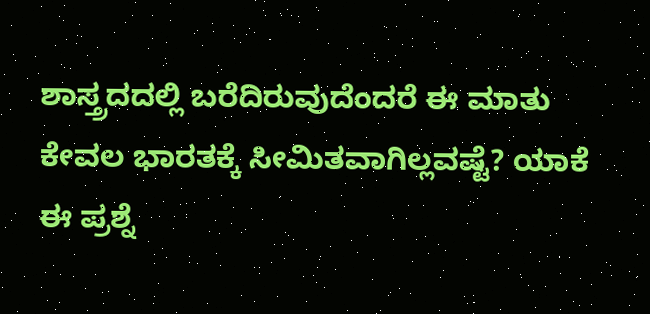ಶಾಸ್ತ್ರದದಲ್ಲಿ ಬರೆದಿರುವುದೆಂದರೆ ಈ ಮಾತು ಕೇವಲ ಭಾರತಕ್ಕೆ ಸೀಮಿತವಾಗಿಲ್ಲವಷ್ಟೆ? ಯಾಕೆ ಈ ಪ್ರಶ್ನೆ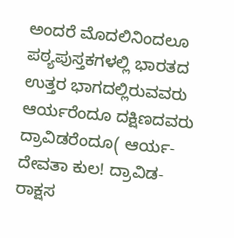ಅಂದರೆ ಮೊದಲಿನಿಂದಲೂ ಪಠ್ಯಪುಸ್ತಕಗಳಲ್ಲಿ ಭಾರತದ ಉತ್ತರ ಭಾಗದಲ್ಲಿರುವವರು ಆರ್ಯರೆಂದೂ ದಕ್ಷಿಣದವರು ದ್ರಾವಿಡರೆಂದೂ( ಆರ್ಯ- ದೇವತಾ ಕುಲ! ದ್ರಾವಿಡ-ರಾಕ್ಷಸ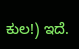ಕುಲ!) ಇದೆ.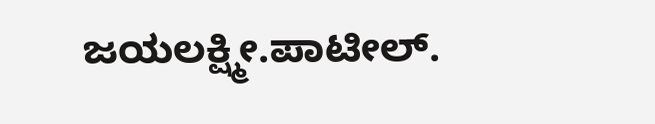ಜಯಲಕ್ಷ್ಮೀ.ಪಾಟೀಲ್.